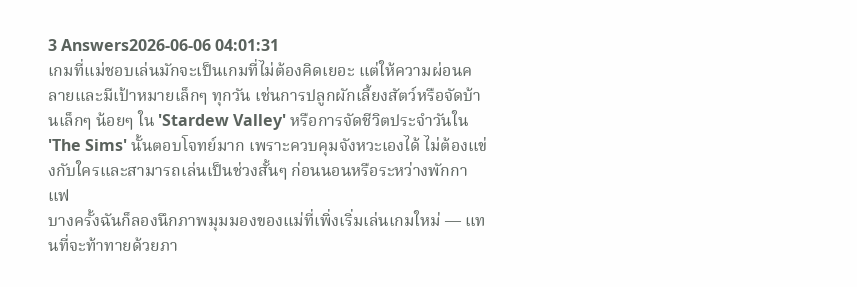3 Answers2026-06-06 04:01:31
เกมที่แม่ชอบเล่นมักจะเป็นเกมที่ไม่ต้องคิดเยอะ แต่ให้ความผ่อนคลายและมีเป้าหมายเล็กๆ ทุกวัน เช่นการปลูกผักเลี้ยงสัตว์หรือจัดบ้านเล็กๆ น้อยๆ ใน 'Stardew Valley' หรือการจัดชีวิตประจำวันใน 'The Sims' นั้นตอบโจทย์มาก เพราะควบคุมจังหวะเองได้ ไม่ต้องแข่งกับใครและสามารถเล่นเป็นช่วงสั้นๆ ก่อนนอนหรือระหว่างพักกาแฟ
บางครั้งฉันก็ลองนึกภาพมุมมองของแม่ที่เพิ่งเริ่มเล่นเกมใหม่ — แทนที่จะท้าทายด้วยภา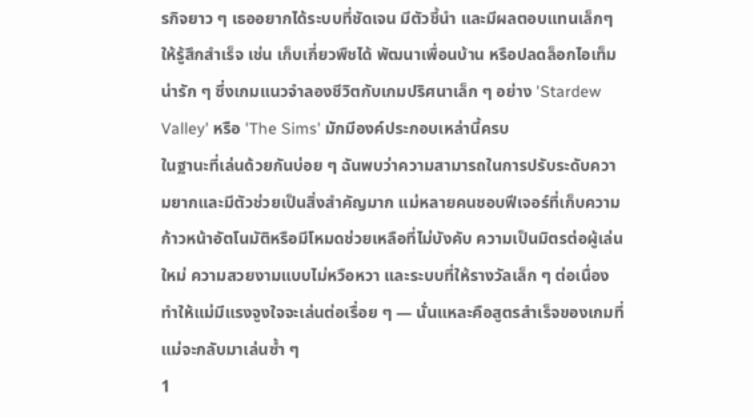รกิจยาว ๆ เธออยากได้ระบบที่ชัดเจน มีตัวชี้นำ และมีผลตอบแทนเล็กๆ ให้รู้สึกสำเร็จ เช่น เก็บเกี่ยวพืชได้ พัฒนาเพื่อนบ้าน หรือปลดล็อกไอเท็มน่ารัก ๆ ซึ่งเกมแนวจำลองชีวิตกับเกมปริศนาเล็ก ๆ อย่าง 'Stardew Valley' หรือ 'The Sims' มักมีองค์ประกอบเหล่านี้ครบ
ในฐานะที่เล่นด้วยกันบ่อย ๆ ฉันพบว่าความสามารถในการปรับระดับความยากและมีตัวช่วยเป็นสิ่งสำคัญมาก แม่หลายคนชอบฟีเจอร์ที่เก็บความก้าวหน้าอัตโนมัติหรือมีโหมดช่วยเหลือที่ไม่บังคับ ความเป็นมิตรต่อผู้เล่นใหม่ ความสวยงามแบบไม่หวือหวา และระบบที่ให้รางวัลเล็ก ๆ ต่อเนื่อง ทำให้แม่มีแรงจูงใจจะเล่นต่อเรื่อย ๆ — นั่นแหละคือสูตรสำเร็จของเกมที่แม่จะกลับมาเล่นซ้ำ ๆ
1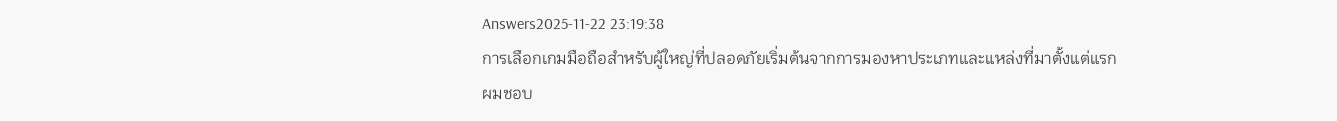Answers2025-11-22 23:19:38
การเลือกเกมมือถือสำหรับผู้ใหญ่ที่ปลอดภัยเริ่มต้นจากการมองหาประเภทและแหล่งที่มาตั้งแต่แรก
ผมชอบ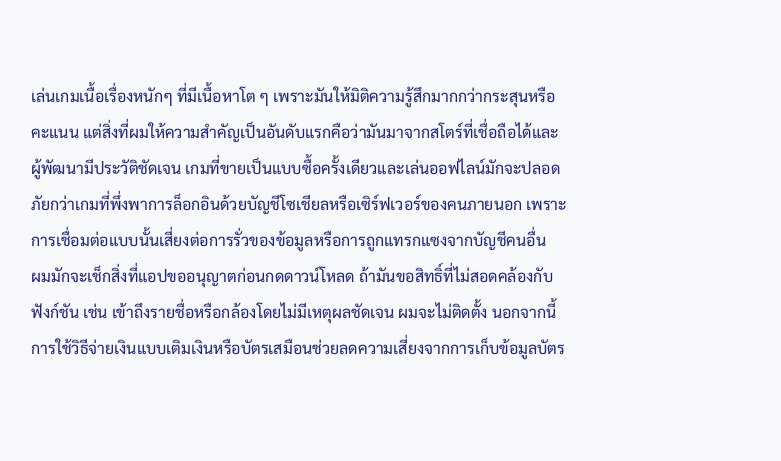เล่นเกมเนื้อเรื่องหนักๆ ที่มีเนื้อหาโต ๆ เพราะมันให้มิติความรู้สึกมากกว่ากระสุนหรือคะแนน แต่สิ่งที่ผมให้ความสำคัญเป็นอันดับแรกคือว่ามันมาจากสโตร์ที่เชื่อถือได้และผู้พัฒนามีประวัติชัดเจน เกมที่ขายเป็นแบบซื้อครั้งเดียวและเล่นออฟไลน์มักจะปลอดภัยกว่าเกมที่พึ่งพาการล็อกอินด้วยบัญชีโซเชียลหรือเซิร์ฟเวอร์ของคนภายนอก เพราะการเชื่อมต่อแบบนั้นเสี่ยงต่อการรั่วของข้อมูลหรือการถูกแทรกแซงจากบัญชีคนอื่น
ผมมักจะเช็กสิ่งที่แอปขออนุญาตก่อนกดดาวน์โหลด ถ้ามันขอสิทธิ์ที่ไม่สอดคล้องกับฟังก์ชัน เช่น เข้าถึงรายชื่อหรือกล้องโดยไม่มีเหตุผลชัดเจน ผมจะไม่ติดตั้ง นอกจากนี้การใช้วิธีจ่ายเงินแบบเติมเงินหรือบัตรเสมือนช่วยลดความเสี่ยงจากการเก็บข้อมูลบัตร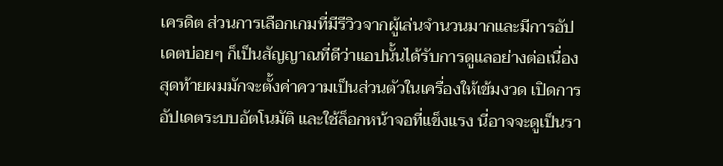เครดิต ส่วนการเลือกเกมที่มีรีวิวจากผู้เล่นจำนวนมากและมีการอัปเดตบ่อยๆ ก็เป็นสัญญาณที่ดีว่าแอปนั้นได้รับการดูแลอย่างต่อเนื่อง
สุดท้ายผมมักจะตั้งค่าความเป็นส่วนตัวในเครื่องให้เข้มงวด เปิดการอัปเดตระบบอัตโนมัติ และใช้ล็อกหน้าจอที่แข็งแรง นี่อาจจะดูเป็นรา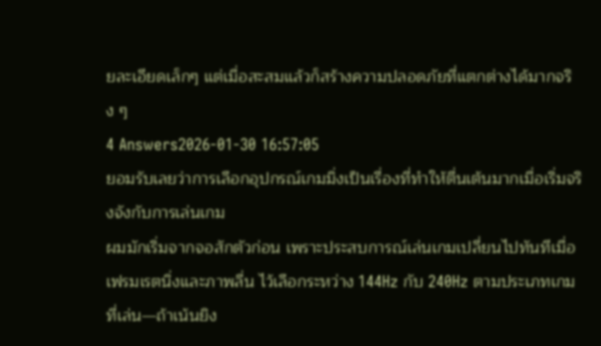ยละเอียดเล็กๆ แต่เมื่อสะสมแล้วก็สร้างความปลอดภัยที่แตกต่างได้มากจริง ๆ
4 Answers2026-01-30 16:57:05
ยอมรับเลยว่าการเลือกอุปกรณ์เกมมิ่งเป็นเรื่องที่ทำให้ตื่นเต้นมากเมื่อเริ่มจริงจังกับการเล่นเกม
ผมมักเริ่มจากจอสักตัวก่อน เพราะประสบการณ์เล่นเกมเปลี่ยนไปทันทีเมื่อเฟรมเรตนิ่งและภาพลื่น ไว้เลือกระหว่าง 144Hz กับ 240Hz ตามประเภทเกมที่เล่น—ถ้าเน้นยิง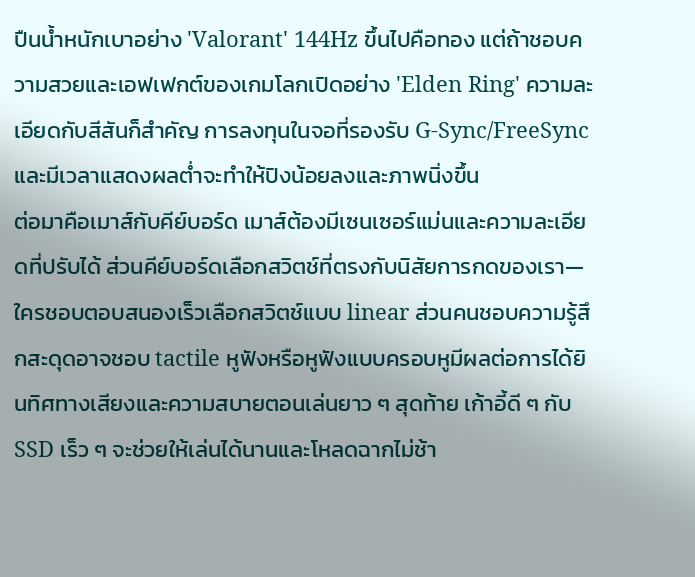ปืนน้ำหนักเบาอย่าง 'Valorant' 144Hz ขึ้นไปคือทอง แต่ถ้าชอบความสวยและเอฟเฟกต์ของเกมโลกเปิดอย่าง 'Elden Ring' ความละเอียดกับสีสันก็สำคัญ การลงทุนในจอที่รองรับ G‑Sync/FreeSync และมีเวลาแสดงผลต่ำจะทำให้ปิงน้อยลงและภาพนิ่งขึ้น
ต่อมาคือเมาส์กับคีย์บอร์ด เมาส์ต้องมีเซนเซอร์แม่นและความละเอียดที่ปรับได้ ส่วนคีย์บอร์ดเลือกสวิตช์ที่ตรงกับนิสัยการกดของเรา—ใครชอบตอบสนองเร็วเลือกสวิตช์แบบ linear ส่วนคนชอบความรู้สึกสะดุดอาจชอบ tactile หูฟังหรือหูฟังแบบครอบหูมีผลต่อการได้ยินทิศทางเสียงและความสบายตอนเล่นยาว ๆ สุดท้าย เก้าอี้ดี ๆ กับ SSD เร็ว ๆ จะช่วยให้เล่นได้นานและโหลดฉากไม่ช้า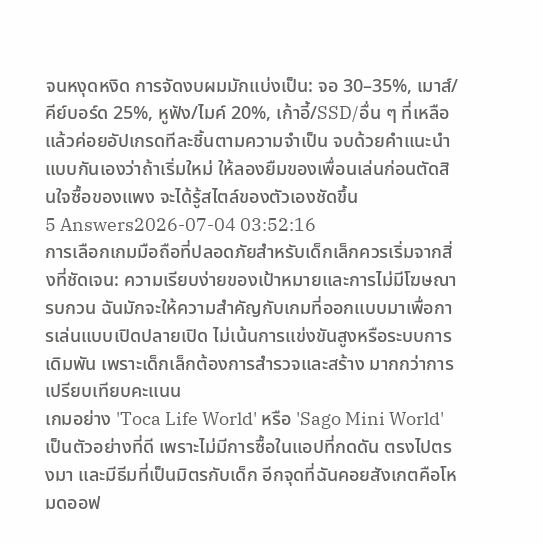จนหงุดหงิด การจัดงบผมมักแบ่งเป็น: จอ 30–35%, เมาส์/คีย์บอร์ด 25%, หูฟัง/ไมค์ 20%, เก้าอี้/SSD/อื่น ๆ ที่เหลือ แล้วค่อยอัปเกรดทีละชิ้นตามความจำเป็น จบด้วยคำแนะนำแบบกันเองว่าถ้าเริ่มใหม่ ให้ลองยืมของเพื่อนเล่นก่อนตัดสินใจซื้อของแพง จะได้รู้สไตล์ของตัวเองชัดขึ้น
5 Answers2026-07-04 03:52:16
การเลือกเกมมือถือที่ปลอดภัยสำหรับเด็กเล็กควรเริ่มจากสิ่งที่ชัดเจน: ความเรียบง่ายของเป้าหมายและการไม่มีโฆษณารบกวน ฉันมักจะให้ความสำคัญกับเกมที่ออกแบบมาเพื่อการเล่นแบบเปิดปลายเปิด ไม่เน้นการแข่งขันสูงหรือระบบการเดิมพัน เพราะเด็กเล็กต้องการสำรวจและสร้าง มากกว่าการเปรียบเทียบคะแนน
เกมอย่าง 'Toca Life World' หรือ 'Sago Mini World' เป็นตัวอย่างที่ดี เพราะไม่มีการซื้อในแอปที่กดดัน ตรงไปตรงมา และมีธีมที่เป็นมิตรกับเด็ก อีกจุดที่ฉันคอยสังเกตคือโหมดออฟ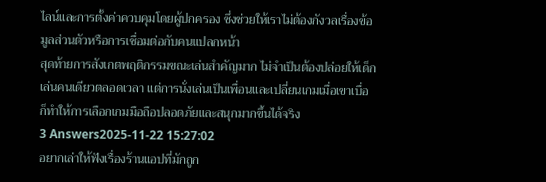ไลน์และการตั้งค่าควบคุมโดยผู้ปกครอง ซึ่งช่วยให้เราไม่ต้องกังวลเรื่องข้อมูลส่วนตัวหรือการเชื่อมต่อกับคนแปลกหน้า
สุดท้ายการสังเกตพฤติกรรมขณะเล่นสำคัญมาก ไม่จำเป็นต้องปล่อยให้เด็กเล่นคนเดียวตลอดเวลา แต่การนั่งเล่นเป็นเพื่อนและเปลี่ยนเกมเมื่อเขาเบื่อ ก็ทำให้การเลือกเกมมือถือปลอดภัยและสนุกมากขึ้นได้จริง
3 Answers2025-11-22 15:27:02
อยากเล่าให้ฟังเรื่องร้านแอปที่มักถูก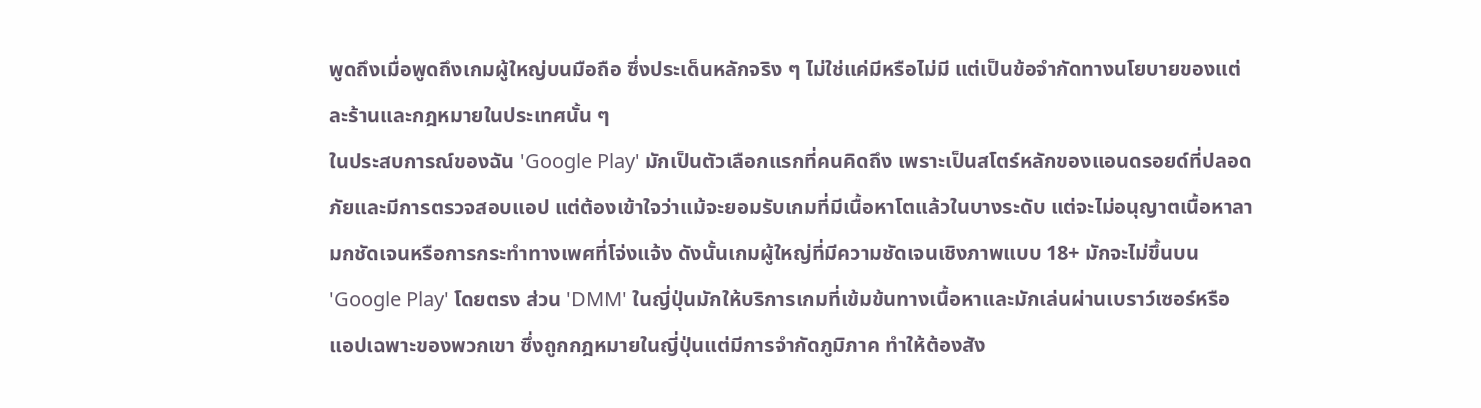พูดถึงเมื่อพูดถึงเกมผู้ใหญ่บนมือถือ ซึ่งประเด็นหลักจริง ๆ ไม่ใช่แค่มีหรือไม่มี แต่เป็นข้อจำกัดทางนโยบายของแต่ละร้านและกฎหมายในประเทศนั้น ๆ
ในประสบการณ์ของฉัน 'Google Play' มักเป็นตัวเลือกแรกที่คนคิดถึง เพราะเป็นสโตร์หลักของแอนดรอยด์ที่ปลอดภัยและมีการตรวจสอบแอป แต่ต้องเข้าใจว่าแม้จะยอมรับเกมที่มีเนื้อหาโตแล้วในบางระดับ แต่จะไม่อนุญาตเนื้อหาลามกชัดเจนหรือการกระทำทางเพศที่โจ่งแจ้ง ดังนั้นเกมผู้ใหญ่ที่มีความชัดเจนเชิงภาพแบบ 18+ มักจะไม่ขึ้นบน 'Google Play' โดยตรง ส่วน 'DMM' ในญี่ปุ่นมักให้บริการเกมที่เข้มข้นทางเนื้อหาและมักเล่นผ่านเบราว์เซอร์หรือแอปเฉพาะของพวกเขา ซึ่งถูกกฎหมายในญี่ปุ่นแต่มีการจำกัดภูมิภาค ทำให้ต้องสัง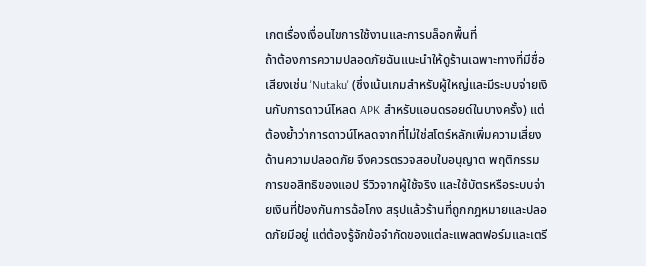เกตเรื่องเงื่อนไขการใช้งานและการบล็อกพื้นที่
ถ้าต้องการความปลอดภัยฉันแนะนำให้ดูร้านเฉพาะทางที่มีชื่อเสียงเช่น 'Nutaku' (ซึ่งเน้นเกมสำหรับผู้ใหญ่และมีระบบจ่ายเงินกับการดาวน์โหลด APK สำหรับแอนดรอยด์ในบางครั้ง) แต่ต้องย้ำว่าการดาวน์โหลดจากที่ไม่ใช่สโตร์หลักเพิ่มความเสี่ยงด้านความปลอดภัย จึงควรตรวจสอบใบอนุญาต พฤติกรรมการขอสิทธิของแอป รีวิวจากผู้ใช้จริง และใช้บัตรหรือระบบจ่ายเงินที่ป้องกันการฉ้อโกง สรุปแล้วร้านที่ถูกกฎหมายและปลอดภัยมีอยู่ แต่ต้องรู้จักข้อจำกัดของแต่ละแพลตฟอร์มและเตรี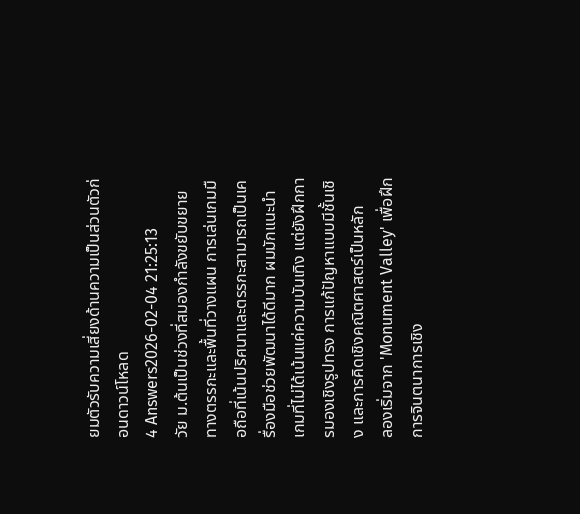ยมตัวรับความเสี่ยงด้านความเป็นส่วนตัวก่อนดาวน์โหลด
4 Answers2026-02-04 21:25:13
วัย ม.ต้นเป็นช่วงที่สมองกำลังขยับขยายทางตรรกะและพื้นที่วางแผน การเล่นเกมมือถือที่เน้นปริศนาและตรรกะสามารถเป็นเครื่องมือช่วยพัฒนาได้ดีมาก ผมมักแนะนำเกมที่ไม่ได้เน้นแค่ความบันเทิง แต่ยังฝึกการมองเชิงรูปทรง การแก้ปัญหาแบบมีชั้นเชิง และการคิดเชิงคณิตศาสตร์เป็นหลัก
ลองเริ่มจาก 'Monument Valley' เพื่อฝึกการจินตนาการเชิง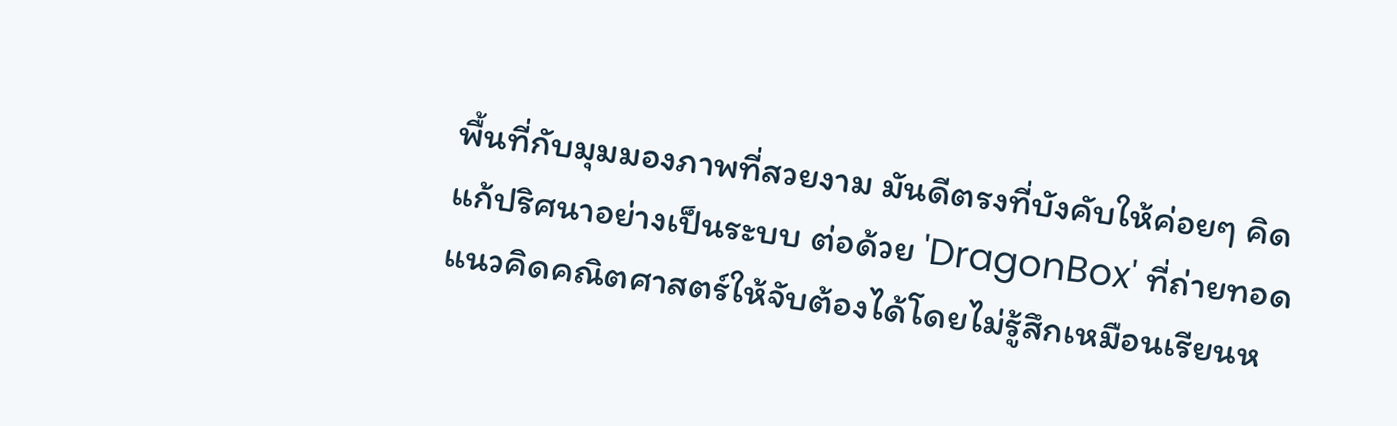พื้นที่กับมุมมองภาพที่สวยงาม มันดีตรงที่บังคับให้ค่อยๆ คิดแก้ปริศนาอย่างเป็นระบบ ต่อด้วย 'DragonBox' ที่ถ่ายทอดแนวคิดคณิตศาสตร์ให้จับต้องได้โดยไม่รู้สึกเหมือนเรียนห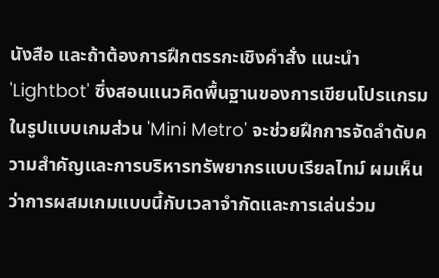นังสือ และถ้าต้องการฝึกตรรกะเชิงคำสั่ง แนะนำ 'Lightbot' ซึ่งสอนแนวคิดพื้นฐานของการเขียนโปรแกรมในรูปแบบเกมส่วน 'Mini Metro' จะช่วยฝึกการจัดลำดับความสำคัญและการบริหารทรัพยากรแบบเรียลไทม์ ผมเห็นว่าการผสมเกมแบบนี้กับเวลาจำกัดและการเล่นร่วม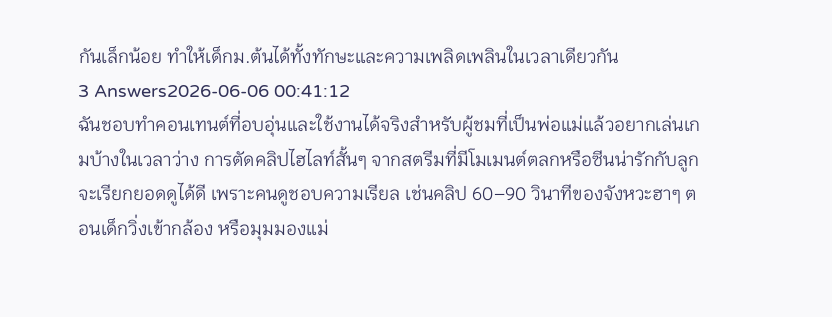กันเล็กน้อย ทำให้เด็กม.ต้นได้ทั้งทักษะและความเพลิดเพลินในเวลาเดียวกัน
3 Answers2026-06-06 00:41:12
ฉันชอบทำคอนเทนต์ที่อบอุ่นและใช้งานได้จริงสำหรับผู้ชมที่เป็นพ่อแม่แล้วอยากเล่นเกมบ้างในเวลาว่าง การตัดคลิปไฮไลท์สั้นๆ จากสตรีมที่มีโมเมนต์ตลกหรือซีนน่ารักกับลูกจะเรียกยอดดูได้ดี เพราะคนดูชอบความเรียล เช่นคลิป 60–90 วินาทีของจังหวะฮาๆ ตอนเด็กวิ่งเข้ากล้อง หรือมุมมองแม่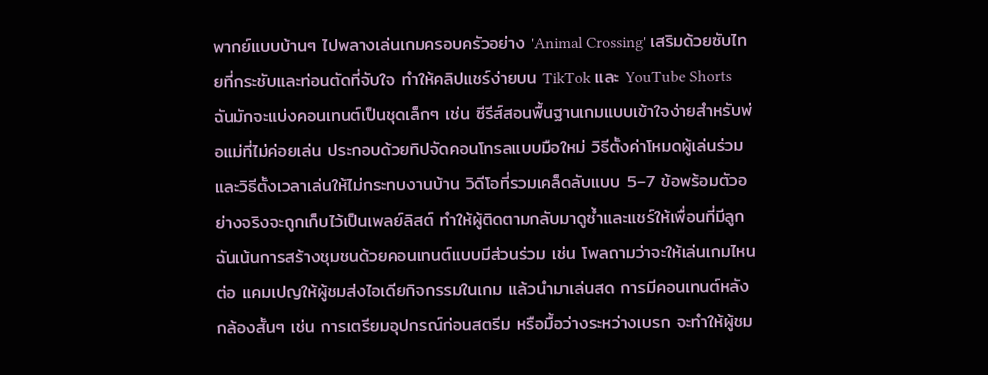พากย์แบบบ้านๆ ไปพลางเล่นเกมครอบครัวอย่าง 'Animal Crossing' เสริมด้วยซับไทยที่กระชับและท่อนตัดที่จับใจ ทำให้คลิปแชร์ง่ายบน TikTok และ YouTube Shorts
ฉันมักจะแบ่งคอนเทนต์เป็นชุดเล็กๆ เช่น ซีรีส์สอนพื้นฐานเกมแบบเข้าใจง่ายสำหรับพ่อแม่ที่ไม่ค่อยเล่น ประกอบด้วยทิปจัดคอนโทรลแบบมือใหม่ วิธีตั้งค่าโหมดผู้เล่นร่วม และวิธีตั้งเวลาเล่นให้ไม่กระทบงานบ้าน วิดีโอที่รวมเคล็ดลับแบบ 5–7 ข้อพร้อมตัวอย่างจริงจะถูกเก็บไว้เป็นเพลย์ลิสต์ ทำให้ผู้ติดตามกลับมาดูซ้ำและแชร์ให้เพื่อนที่มีลูก
ฉันเน้นการสร้างชุมชนด้วยคอนเทนต์แบบมีส่วนร่วม เช่น โพลถามว่าจะให้เล่นเกมไหนต่อ แคมเปญให้ผู้ชมส่งไอเดียกิจกรรมในเกม แล้วนำมาเล่นสด การมีคอนเทนต์หลังกล้องสั้นๆ เช่น การเตรียมอุปกรณ์ก่อนสตรีม หรือมื้อว่างระหว่างเบรก จะทำให้ผู้ชม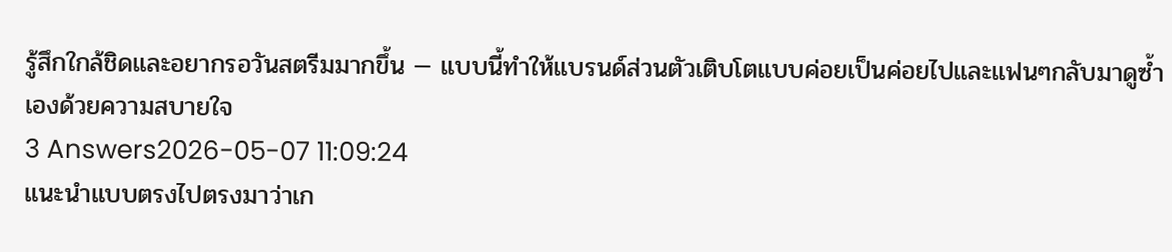รู้สึกใกล้ชิดและอยากรอวันสตรีมมากขึ้น — แบบนี้ทำให้แบรนด์ส่วนตัวเติบโตแบบค่อยเป็นค่อยไปและแฟนๆกลับมาดูซ้ำเองด้วยความสบายใจ
3 Answers2026-05-07 11:09:24
แนะนำแบบตรงไปตรงมาว่าเก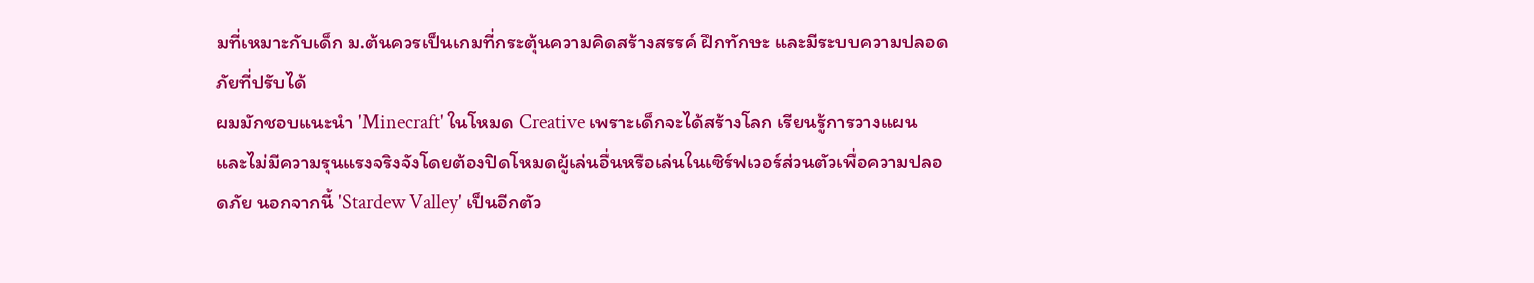มที่เหมาะกับเด็ก ม.ต้นควรเป็นเกมที่กระตุ้นความคิดสร้างสรรค์ ฝึกทักษะ และมีระบบความปลอดภัยที่ปรับได้
ผมมักชอบแนะนำ 'Minecraft' ในโหมด Creative เพราะเด็กจะได้สร้างโลก เรียนรู้การวางแผน และไม่มีความรุนแรงจริงจังโดยต้องปิดโหมดผู้เล่นอื่นหรือเล่นในเซิร์ฟเวอร์ส่วนตัวเพื่อความปลอดภัย นอกจากนี้ 'Stardew Valley' เป็นอีกตัว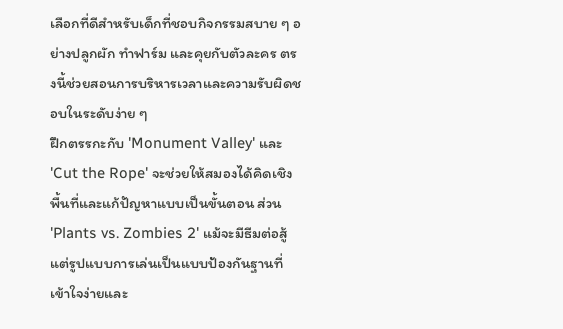เลือกที่ดีสำหรับเด็กที่ชอบกิจกรรมสบาย ๆ อย่างปลูกผัก ทำฟาร์ม และคุยกับตัวละคร ตรงนี้ช่วยสอนการบริหารเวลาและความรับผิดชอบในระดับง่าย ๆ
ฝึกตรรกะกับ 'Monument Valley' และ 'Cut the Rope' จะช่วยให้สมองได้คิดเชิงพื้นที่และแก้ปัญหาแบบเป็นขั้นตอน ส่วน 'Plants vs. Zombies 2' แม้จะมีธีมต่อสู้ แต่รูปแบบการเล่นเป็นแบบป้องกันฐานที่เข้าใจง่ายและ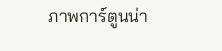ภาพการ์ตูนน่า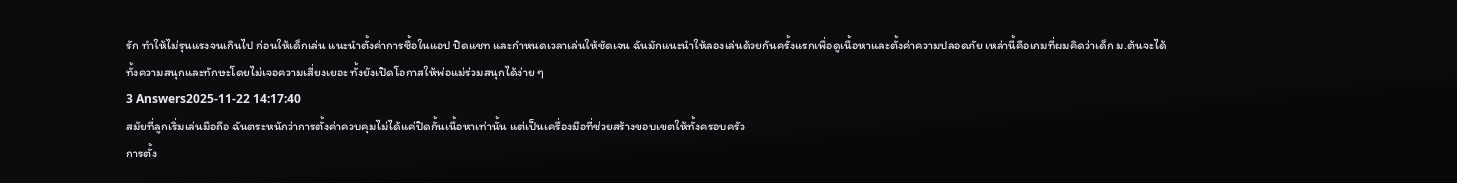รัก ทำให้ไม่รุนแรงจนเกินไป ก่อนให้เด็กเล่น แนะนำตั้งค่าการซื้อในแอป ปิดแชท และกำหนดเวลาเล่นให้ชัดเจน ฉันมักแนะนำให้ลองเล่นด้วยกันครั้งแรกเพื่อดูเนื้อหาและตั้งค่าความปลอดภัย เหล่านี้คือเกมที่ผมคิดว่าเด็ก ม.ต้นจะได้ทั้งความสนุกและทักษะโดยไม่เจอความเสี่ยงเยอะ ทั้งยังเปิดโอกาสให้พ่อแม่ร่วมสนุกได้ง่าย ๆ
3 Answers2025-11-22 14:17:40
สมัยที่ลูกเริ่มเล่นมือถือ ฉันตระหนักว่าการตั้งค่าควบคุมไม่ได้แค่ปิดกั้นเนื้อหาเท่านั้น แต่เป็นเครื่องมือที่ช่วยสร้างขอบเขตให้ทั้งครอบครัว
การตั้ง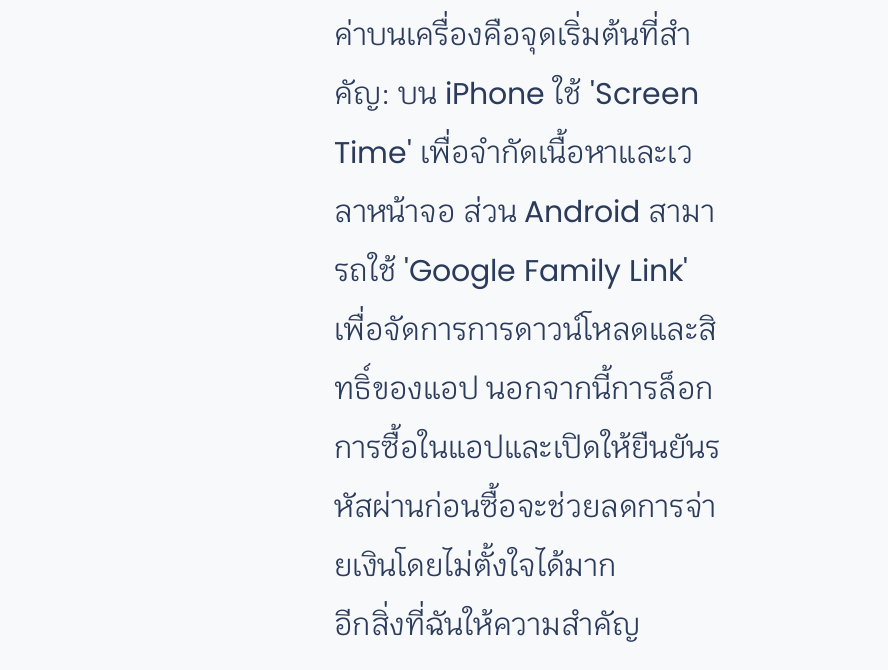ค่าบนเครื่องคือจุดเริ่มต้นที่สำคัญ: บน iPhone ใช้ 'Screen Time' เพื่อจำกัดเนื้อหาและเวลาหน้าจอ ส่วน Android สามารถใช้ 'Google Family Link' เพื่อจัดการการดาวน์โหลดและสิทธิ์ของแอป นอกจากนี้การล็อกการซื้อในแอปและเปิดให้ยืนยันรหัสผ่านก่อนซื้อจะช่วยลดการจ่ายเงินโดยไม่ตั้งใจได้มาก
อีกสิ่งที่ฉันให้ความสำคัญ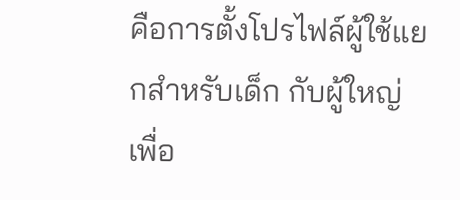คือการตั้งโปรไฟล์ผู้ใช้แยกสำหรับเด็ก กับผู้ใหญ่ เพื่อ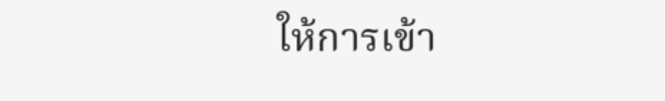ให้การเข้า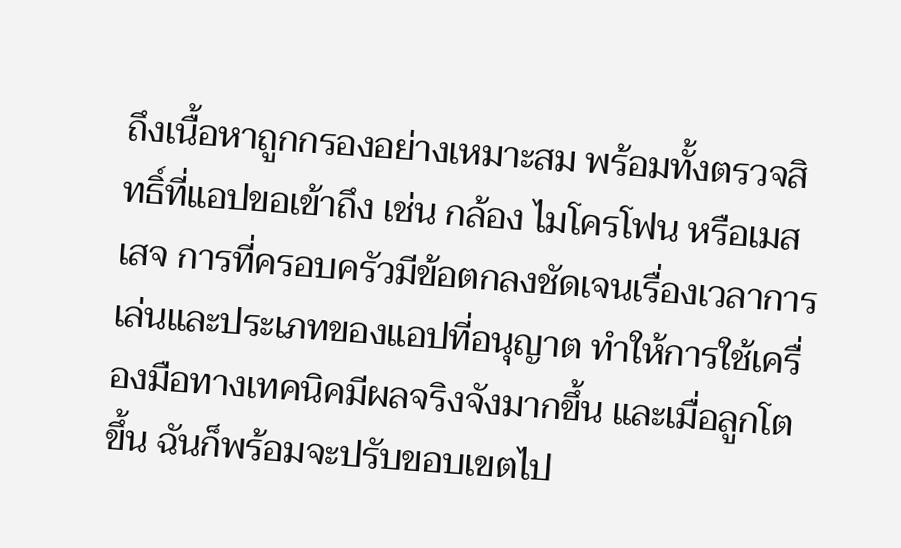ถึงเนื้อหาถูกกรองอย่างเหมาะสม พร้อมทั้งตรวจสิทธิ์ที่แอปขอเข้าถึง เช่น กล้อง ไมโครโฟน หรือเมสเสจ การที่ครอบครัวมีข้อตกลงชัดเจนเรื่องเวลาการเล่นและประเภทของแอปที่อนุญาต ทำให้การใช้เครื่องมือทางเทคนิคมีผลจริงจังมากขึ้น และเมื่อลูกโตขึ้น ฉันก็พร้อมจะปรับขอบเขตไป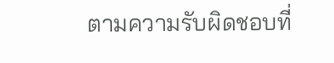ตามความรับผิดชอบที่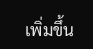เพิ่มขึ้น